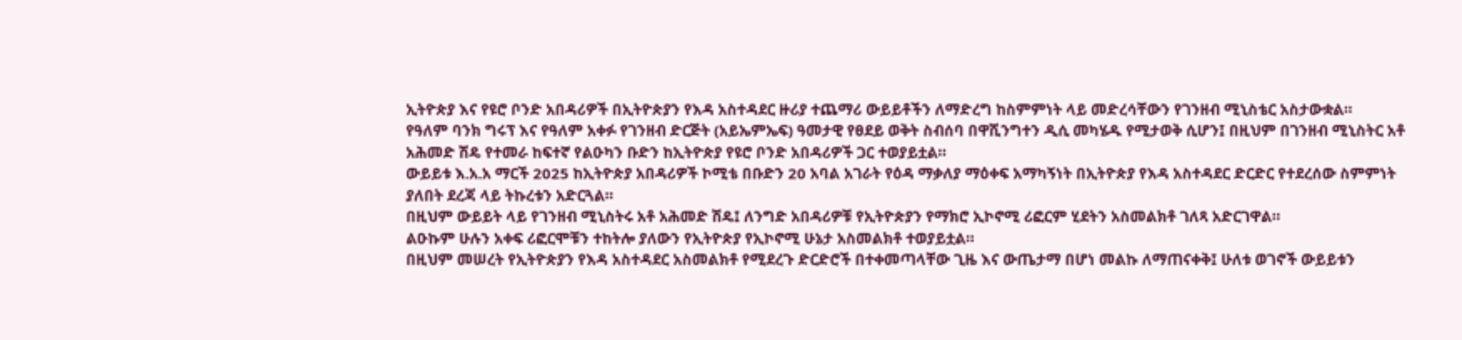ኢትዮጵያ እና የዩሮ ቦንድ አበዳሪዎች በኢትዮጵያን የእዳ አስተዳደር ዙሪያ ተጨማሪ ውይይቶችን ለማድረግ ከስምምነት ላይ መድረሳቸውን የገንዘብ ሚኒስቴር አስታውቋል።
የዓለም ባንክ ግሩፕ እና የዓለም አቀፉ የገንዘብ ድርጅት (አይኤምኤፍ) ዓመታዊ የፀደይ ወቅት ስብሰባ በዋሺንግተን ዲሲ መካሄዱ የሚታወቅ ሲሆን፤ በዚህም በገንዘብ ሚኒስትር አቶ አሕመድ ሽዴ የተመራ ከፍተኛ የልዑካን ቡድን ከኢትዮጵያ የዩሮ ቦንድ አበዳሪዎች ጋር ተወያይቷል።
ውይይቱ እ.አ.አ ማርች 2025 ከኢትዮጵያ አበዳሪዎች ኮሚቴ በቡድን 20 አባል አገራት የዕዳ ማቃለያ ማዕቀፍ አማካኝነት በኢትዮጵያ የእዳ አስተዳደር ድርድር የተደረሰው ስምምነት ያለበት ደረጃ ላይ ትኩረቱን አድርጓል።
በዚህም ውይይት ላይ የገንዘብ ሚኒስትሩ አቶ አሕመድ ሽዴ፤ ለንግድ አበዳሪዎቹ የኢትዮጵያን የማክሮ ኢኮኖሚ ሪፎርም ሂደትን አስመልክቶ ገለጻ አድርገዋል።
ልዑኩም ሁሉን አቀፍ ሪፎርሞቹን ተከትሎ ያለውን የኢትዮጵያ የኢኮኖሚ ሁኔታ አስመልክቶ ተወያይቷል።
በዚህም መሠረት የኢትዮጵያን የእዳ አስተዳደር አስመልክቶ የሚደረጉ ድርድሮች በተቀመጣላቸው ጊዜ እና ውጤታማ በሆነ መልኩ ለማጠናቀቅ፤ ሁለቱ ወገኖች ውይይቱን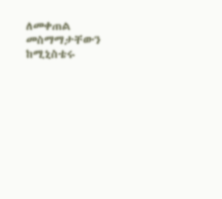ለመቀጠል መስማማታቸውን ከሚኒስቴሩ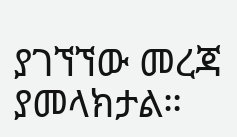ያገኘኘው መረጃ ያመላክታል።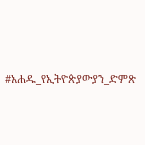#አሐዱ_የኢትዮጵያውያን_ድምጽ